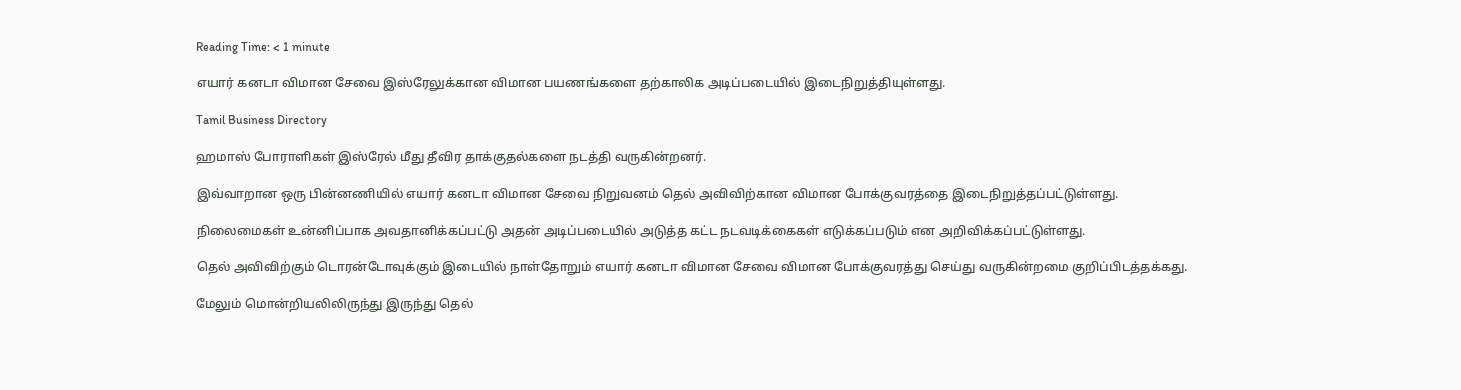Reading Time: < 1 minute

எயார் கனடா விமான சேவை இஸ்ரேலுக்கான விமான பயணங்களை தற்காலிக அடிப்படையில் இடைநிறுத்தியுள்ளது.

Tamil Business Directory

ஹமாஸ் போராளிகள் இஸ்ரேல் மீது தீவிர தாக்குதல்களை நடத்தி வருகின்றனர்.

இவ்வாறான ஒரு பின்னணியில் எயார் கனடா விமான சேவை நிறுவனம் தெல் அவிவிற்கான விமான போக்குவரத்தை இடைநிறுத்தப்பட்டுள்ளது.

நிலைமைகள் உன்னிப்பாக அவதானிக்கப்பட்டு அதன் அடிப்படையில் அடுத்த கட்ட நடவடிக்கைகள் எடுக்கப்படும் என அறிவிக்கப்பட்டுள்ளது.

தெல் அவிவிற்கும் டொரன்டோவுக்கும் இடையில் நாள்தோறும் எயார் கனடா விமான சேவை விமான போக்குவரத்து செய்து வருகின்றமை குறிப்பிடத்தக்கது.

மேலும் மொன்றியலிலிருந்து இருந்து தெல்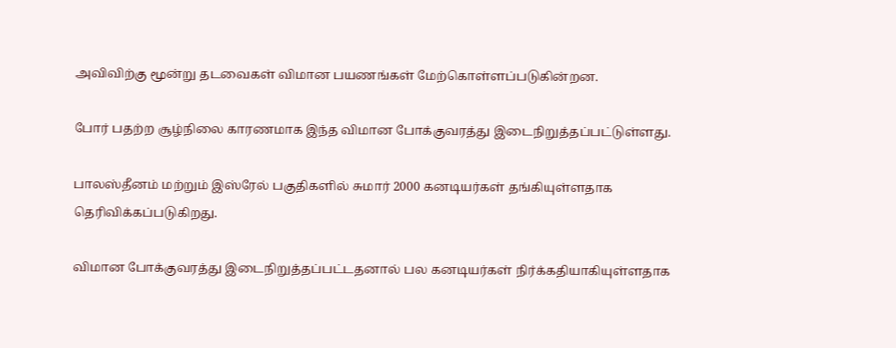அவிவிற்கு மூன்று தடவைகள் விமான பயணங்கள் மேற்கொள்ளப்படுகின்றன.

போர் பதற்ற சூழ்நிலை காரணமாக இந்த விமான போக்குவரத்து இடைநிறுத்தப்பட்டுள்ளது.

பாலஸ்தீனம் மற்றும் இஸ்ரேல் பகுதிகளில் சுமார் 2000 கனடியர்கள் தங்கியுள்ளதாக தெரிவிக்கப்படுகிறது.

விமான போக்குவரத்து இடைநிறுத்தப்பட்டதனால் பல கனடியர்கள் நிர்க்கதியாகியுள்ளதாக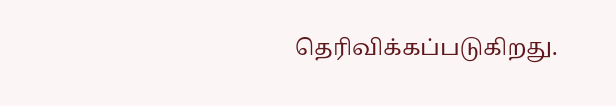தெரிவிக்கப்படுகிறது.